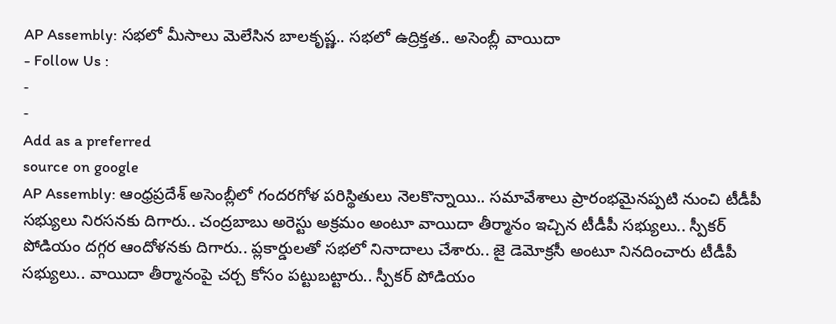AP Assembly: సభలో మీసాలు మెలేసిన బాలకృష్ణ.. సభలో ఉద్రిక్తత.. అసెంబ్లీ వాయిదా
- Follow Us :
-
-
Add as a preferred
source on google
AP Assembly: ఆంధ్రప్రదేశ్ అసెంబ్లీలో గందరగోళ పరిస్థితులు నెలకొన్నాయి.. సమావేశాలు ప్రారంభమైనప్పటి నుంచి టీడీపీ సభ్యులు నిరసనకు దిగారు.. చంద్రబాబు అరెస్టు అక్రమం అంటూ వాయిదా తీర్మానం ఇచ్చిన టీడీపీ సభ్యులు.. స్పీకర్ పోడియం దగ్గర ఆందోళనకు దిగారు.. ప్లకార్డులతో సభలో నినాదాలు చేశారు.. జై డెమోక్రసీ అంటూ నినదించారు టీడీపీ సభ్యులు.. వాయిదా తీర్మానంపై చర్చ కోసం పట్టుబట్టారు.. స్పీకర్ పోడియం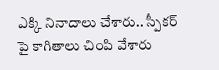ఎక్కి నినాదాలు చేశారు.. స్పీకర్ పై కాగితాలు చింపి వేశారు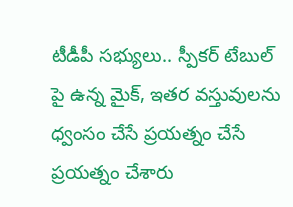టీడీపీ సభ్యులు.. స్పీకర్ టేబుల్ పై ఉన్న మైక్, ఇతర వస్తువులను ధ్వంసం చేసే ప్రయత్నం చేసే ప్రయత్నం చేశారు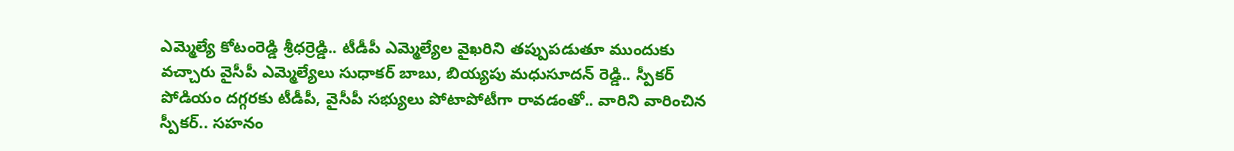ఎమ్మెల్యే కోటంరెడ్డి శ్రీధర్రెడ్డి.. టీడీపీ ఎమ్మెల్యేల వైఖరిని తప్పుపడుతూ ముందుకు వచ్చారు వైసీపీ ఎమ్మెల్యేలు సుధాకర్ బాబు, బియ్యపు మధుసూదన్ రెడ్డి.. స్పీకర్ పోడియం దగ్గరకు టీడీపీ, వైసీపీ సభ్యులు పోటాపోటీగా రావడంతో.. వారిని వారించిన స్పీకర్.. సహనం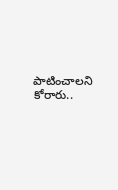పాటించాలని కోరారు..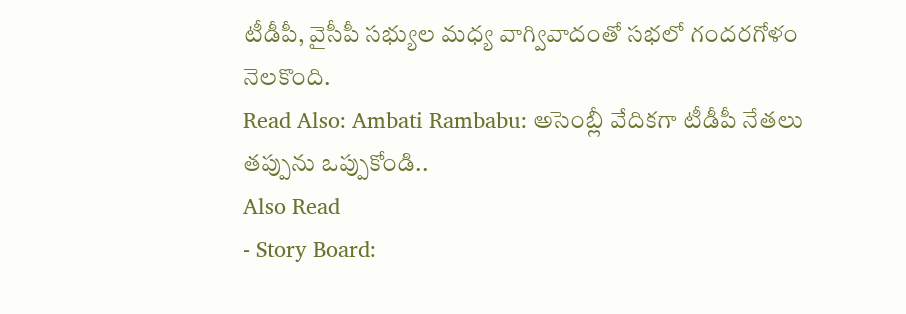టీడీపీ, వైసీపీ సభ్యుల మధ్య వాగ్వివాదంతో సభలో గందరగోళం నెలకొంది.
Read Also: Ambati Rambabu: అసెంబ్లీ వేదికగా టీడీపీ నేతలు తప్పును ఒప్పుకోండి..
Also Read
- Story Board: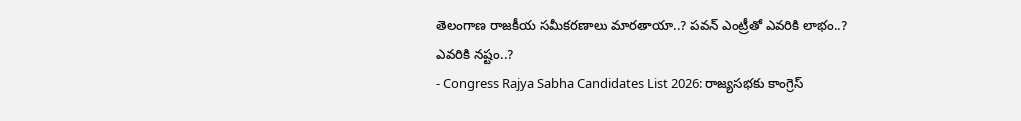తెలంగాణ రాజకీయ సమీకరణాలు మారతాయా..? పవన్ ఎంట్రీతో ఎవరికి లాభం..? ఎవరికి నష్టం..?
- Congress Rajya Sabha Candidates List 2026: రాజ్యసభకు కాంగ్రెస్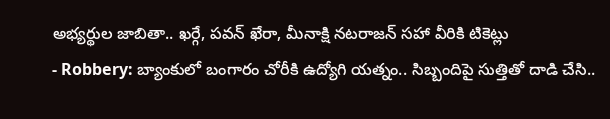అభ్యర్థుల జాబితా.. ఖర్గే, పవన్ ఖేరా, మీనాక్షి నటరాజన్ సహా వీరికి టికెట్లు
- Robbery: బ్యాంకులో బంగారం చోరీకి ఉద్యోగి యత్నం.. సిబ్బందిపై సుత్తితో దాడి చేసి..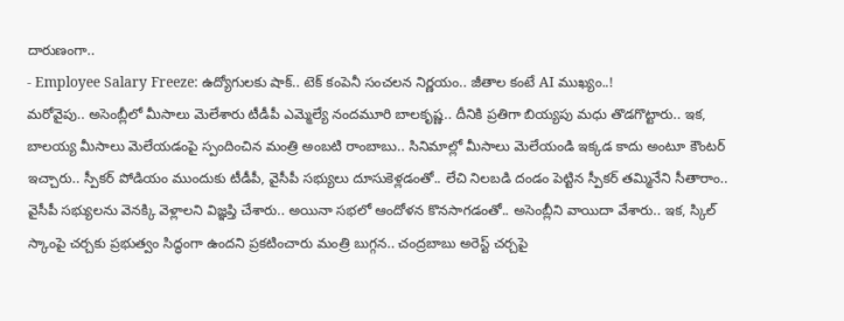దారుణంగా..
- Employee Salary Freeze: ఉద్యోగులకు షాక్.. టెక్ కంపెనీ సంచలన నిర్ణయం.. జీతాల కంటే AI ముఖ్యం..!
మరోవైపు.. అసెంబ్లీలో మీసాలు మెలేశారు టీడీపీ ఎమ్మెల్యే నందమూరి బాలకృష్ణ.. దీనికి ప్రతిగా బియ్యపు మధు తొడగొట్టారు.. ఇక, బాలయ్య మీసాలు మెలేయడంపై స్పందించిన మంత్రి అంబటి రాంబాబు.. సినిమాల్లో మీసాలు మెలేయండి ఇక్కడ కాదు అంటూ కౌంటర్ ఇచ్చారు.. స్పీకర్ పోడియం ముందుకు టీడీపీ, వైసీపీ సభ్యులు దూసుకెళ్లడంతో.. లేచి నిలబడి దండం పెట్టిన స్పీకర్ తమ్మినేని సీతారాం.. వైసీపీ సభ్యులను వెనక్కి వెళ్లాలని విజ్ఞప్తి చేశారు.. అయినా సభలో ఆందోళన కొనసాగడంతో.. అసెంబ్లీని వాయిదా వేశారు.. ఇక, స్కిల్ స్కాంపై చర్చకు ప్రభుత్వం సిద్ధంగా ఉందని ప్రకటించారు మంత్రి బుగ్గన.. చంద్రబాబు అరెస్ట్ చర్చపై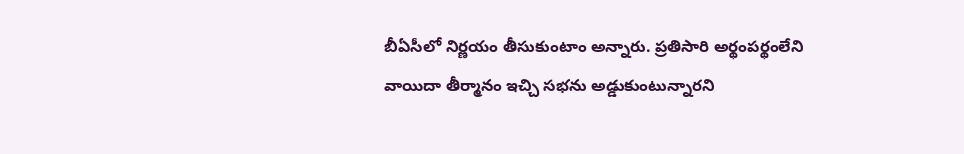బీఏసీలో నిర్ణయం తీసుకుంటాం అన్నారు. ప్రతిసారి అర్థంపర్థంలేని వాయిదా తీర్మానం ఇచ్చి సభను అడ్డుకుంటున్నారని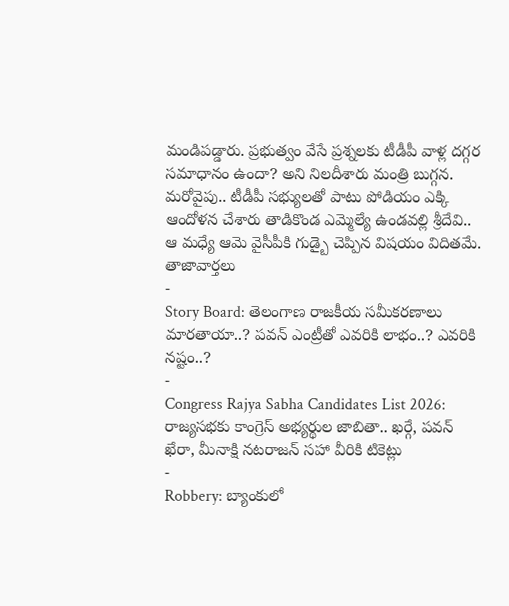మండిపడ్డారు. ప్రభుత్వం వేసే ప్రశ్నలకు టీడీపీ వాళ్ల దగ్గర సమాధానం ఉందా? అని నిలదీశారు మంత్రి బుగ్గన. మరోవైపు.. టీడీపీ సభ్యులతో పాటు పోడియం ఎక్కి ఆందోళన చేశారు తాడికొండ ఎమ్మెల్యే ఉండవల్లి శ్రీదేవి.. ఆ మధ్యే ఆమె వైసీపీకి గుడ్బై చెప్పిన విషయం విదితమే.
తాజావార్తలు
-
Story Board: తెలంగాణ రాజకీయ సమీకరణాలు మారతాయా..? పవన్ ఎంట్రీతో ఎవరికి లాభం..? ఎవరికి నష్టం..?
-
Congress Rajya Sabha Candidates List 2026: రాజ్యసభకు కాంగ్రెస్ అభ్యర్థుల జాబితా.. ఖర్గే, పవన్ ఖేరా, మీనాక్షి నటరాజన్ సహా వీరికి టికెట్లు
-
Robbery: బ్యాంకులో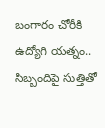బంగారం చోరీకి ఉద్యోగి యత్నం.. సిబ్బందిపై సుత్తితో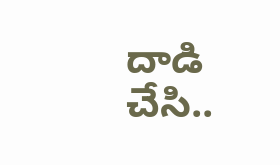దాడి చేసి..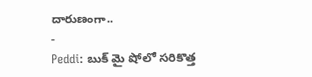దారుణంగా..
-
Peddi: బుక్ మై షోలో సరికొత్త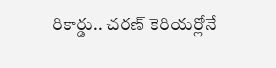రికార్డు.. చరణ్ కెరియర్లోనే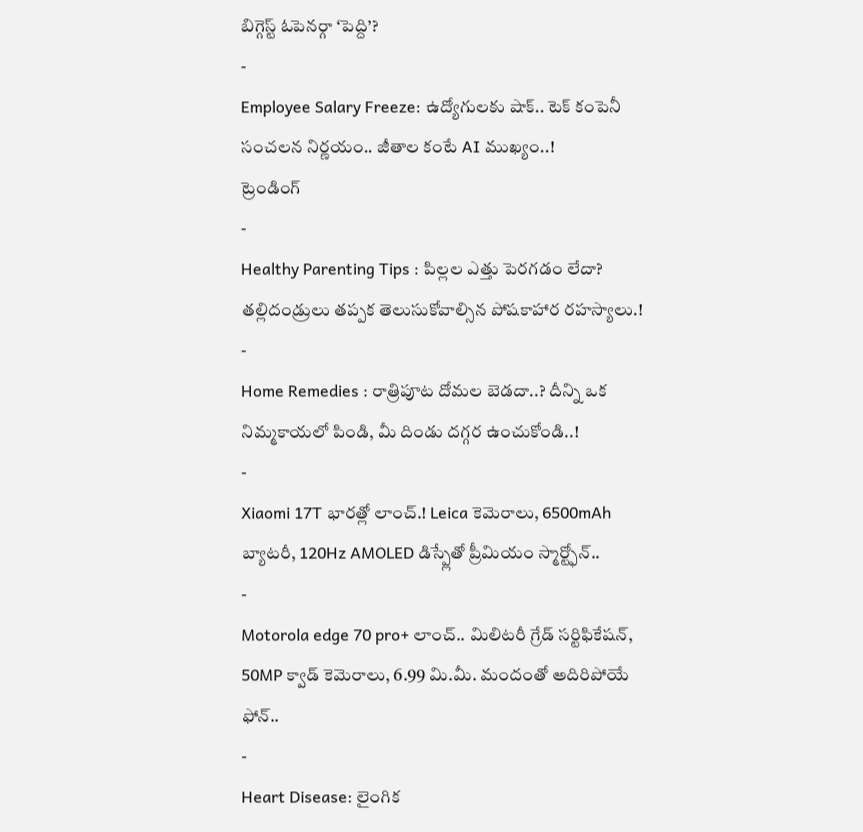బిగ్గెస్ట్ ఓపెనర్గా ‘పెద్ది’?
-
Employee Salary Freeze: ఉద్యోగులకు షాక్.. టెక్ కంపెనీ సంచలన నిర్ణయం.. జీతాల కంటే AI ముఖ్యం..!
ట్రెండింగ్
-
Healthy Parenting Tips : పిల్లల ఎత్తు పెరగడం లేదా? తల్లిదండ్రులు తప్పక తెలుసుకోవాల్సిన పోషకాహార రహస్యాలు.!
-
Home Remedies : రాత్రిపూట దోమల బెడదా..? దీన్ని ఒక నిమ్మకాయలో పిండి, మీ దిండు దగ్గర ఉంచుకోండి..!
-
Xiaomi 17T భారత్లో లాంచ్.! Leica కెమెరాలు, 6500mAh బ్యాటరీ, 120Hz AMOLED డిస్ప్లేతో ప్రీమియం స్మార్ట్ఫోన్..
-
Motorola edge 70 pro+ లాంచ్.. మిలిటరీ గ్రేడ్ సర్టిఫికేషన్, 50MP క్వాడ్ కెమెరాలు, 6.99 మి.మీ. మందంతో అదిరిపోయే ఫోన్..
-
Heart Disease: లైంగిక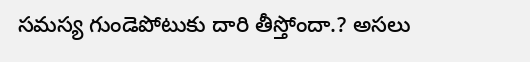సమస్య గుండెపోటుకు దారి తీస్తోందా.? అసలు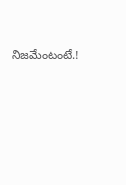నిజమేంటంటే.!